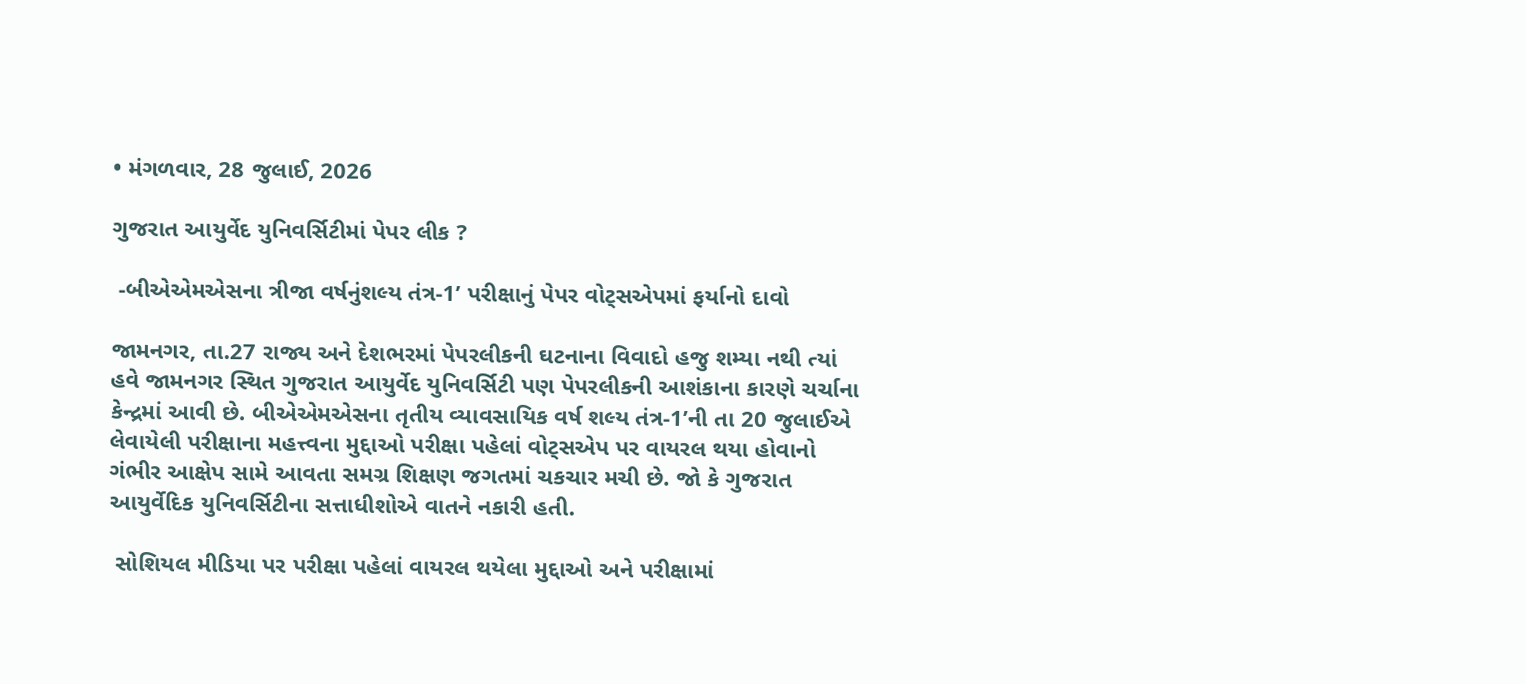• મંગળવાર, 28 જુલાઈ, 2026

ગુજરાત આયુર્વેદ યુનિવર્સિટીમાં પેપર લીક ?

 -બીએએમએસના ત્રીજા વર્ષનુંશલ્ય તંત્ર-1’ પરીક્ષાનું પેપર વોટ્સએપમાં ફર્યાનો દાવો

જામનગર, તા.27 રાજ્ય અને દેશભરમાં પેપરલીકની ઘટનાના વિવાદો હજુ શમ્યા નથી ત્યાં હવે જામનગર સ્થિત ગુજરાત આયુર્વેદ યુનિવર્સિટી પણ પેપરલીકની આશંકાના કારણે ચર્ચાના કેન્દ્રમાં આવી છે. બીએએમએસના તૃતીય વ્યાવસાયિક વર્ષ શલ્ય તંત્ર-1’ની તા 20 જુલાઈએ લેવાયેલી પરીક્ષાના મહત્ત્વના મુદ્દાઓ પરીક્ષા પહેલાં વોટ્સએપ પર વાયરલ થયા હોવાનો ગંભીર આક્ષેપ સામે આવતા સમગ્ર શિક્ષણ જગતમાં ચકચાર મચી છે. જો કે ગુજરાત આયુર્વેદિક યુનિવર્સિટીના સત્તાધીશોએ વાતને નકારી હતી.

 સોશિયલ મીડિયા પર પરીક્ષા પહેલાં વાયરલ થયેલા મુદ્દાઓ અને પરીક્ષામાં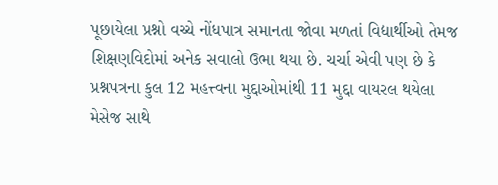પૂછાયેલા પ્રશ્નો વચ્ચે નોંધપાત્ર સમાનતા જોવા મળતાં વિદ્યાર્થીઓ તેમજ શિક્ષણવિદોમાં અનેક સવાલો ઉભા થયા છે. ચર્ચા એવી પણ છે કે પ્રશ્નપત્રના કુલ 12 મહત્ત્વના મુદ્દાઓમાંથી 11 મુદ્દા વાયરલ થયેલા મેસેજ સાથે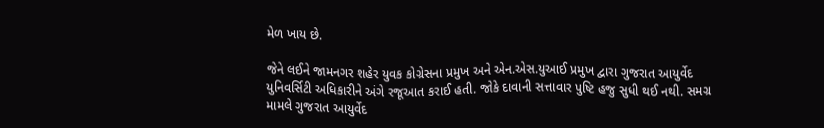મેળ ખાય છે.

જેને લઈને જામનગર શહેર યુવક કોગ્રેસના પ્રમુખ અને એન.એસ.યુઆઈ પ્રમુખ દ્વારા ગુજરાત આયુર્વેદ યુનિવર્સિટી અધિકારીને અંગે રજૂઆત કરાઈ હતી. જોકે દાવાની સત્તાવાર પુષ્ટિ હજુ સુધી થઈ નથી. સમગ્ર મામલે ગુજરાત આયુર્વેદ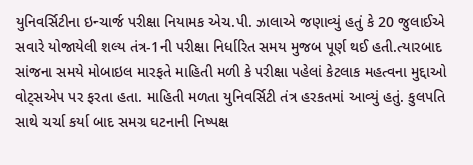યુનિવર્સિટીના ઇન્ચાર્જ પરીક્ષા નિયામક એચ.પી. ઝાલાએ જણાવ્યું હતું કે 20 જુલાઈએ સવારે યોજાયેલી શલ્ય તંત્ર-1ની પરીક્ષા નિર્ધારિત સમય મુજબ પૂર્ણ થઈ હતી.ત્યારબાદ સાંજના સમયે મોબાઇલ મારફતે માહિતી મળી કે પરીક્ષા પહેલાં કેટલાક મહત્વના મુદ્દાઓ વોટ્સએપ પર ફરતા હતા. માહિતી મળતા યુનિવર્સિટી તંત્ર હરકતમાં આવ્યું હતું. કુલપતિ સાથે ચર્ચા કર્યા બાદ સમગ્ર ઘટનાની નિષ્પક્ષ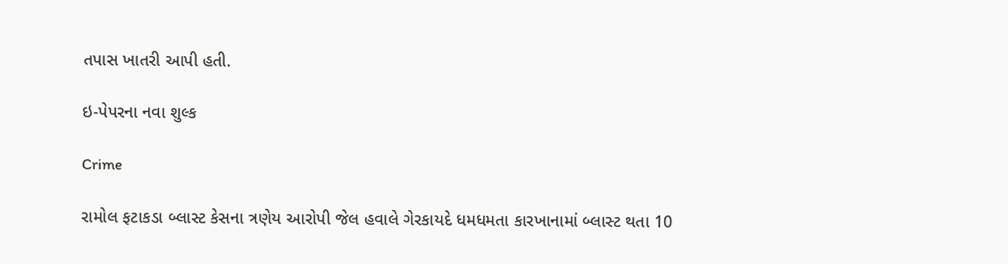તપાસ ખાતરી આપી હતી.

ઇ-પેપરના નવા શુલ્ક

Crime

રામોલ ફટાકડા બ્લાસ્ટ કેસના ત્રણેય આરોપી જેલ હવાલે ગેરકાયદે ધમધમતા કારખાનામાં બ્લાસ્ટ થતા 10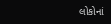લોકોનાં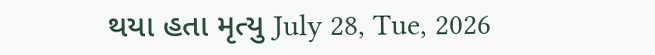થયા હતા મૃત્યુ July 28, Tue, 2026